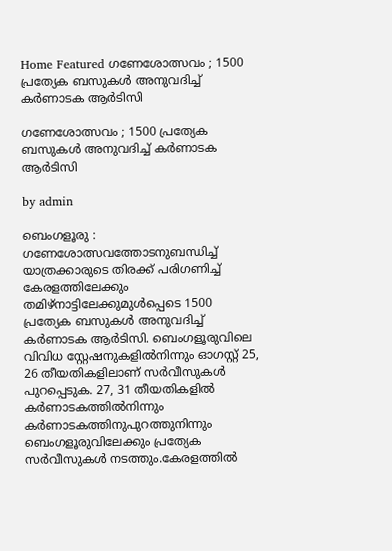Home Featured ഗണേശോത്സവം ; 1500 പ്രത്യേക ബസുകൾ അനുവദിച്ച് കർണാടക ആർടിസി

ഗണേശോത്സവം ; 1500 പ്രത്യേക ബസുകൾ അനുവദിച്ച് കർണാടക ആർടിസി

by admin

ബെംഗളൂരു : ഗണേശോത്സവത്തോടനുബന്ധിച്ച് യാത്രക്കാരുടെ തിരക്ക് പരിഗണിച്ച് കേരളത്തിലേക്കും തമിഴ്‌നാട്ടിലേക്കുമുൾപ്പെടെ 1500 പ്രത്യേക ബസുകൾ അനുവദിച്ച് കർണാടക ആർടിസി. ബെംഗളൂരുവിലെ വിവിധ സ്റ്റേഷനുകളിൽനിന്നും ഓഗസ്റ്റ് 25, 26 തീയതികളിലാണ് സർവീസുകൾ പുറപ്പെടുക. 27, 31 തീയതികളിൽ കർണാടകത്തിൽനിന്നും കർണാടകത്തിനുപുറത്തുനിന്നും ബെംഗളൂരുവിലേക്കും പ്രത്യേക സർവീസുകൾ നടത്തും.കേരളത്തിൽ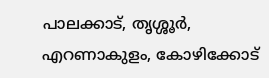പാലക്കാട്, തൃശ്ശൂർ, എറണാകുളം, കോഴിക്കോട്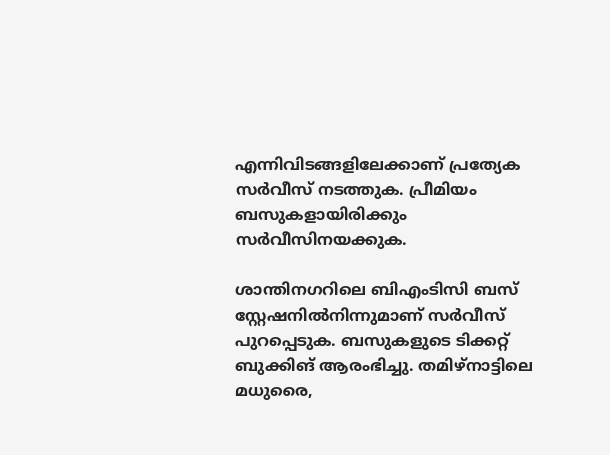എന്നിവിടങ്ങളിലേക്കാണ് പ്രത്യേക സർവീസ് നടത്തുക. പ്രീമിയം ബസുകളായിരിക്കും സർവീസിനയക്കുക.

ശാന്തിനഗറിലെ ബിഎംടിസി ബസ് സ്റ്റേഷനിൽനിന്നുമാണ് സർവീസ് പുറപ്പെടുക. ബസുകളുടെ ടിക്കറ്റ് ബുക്കിങ് ആരംഭിച്ചു. തമിഴ്‌നാട്ടിലെ മധുരൈ,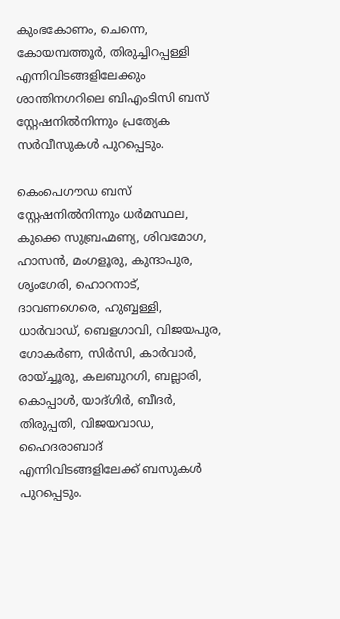കുംഭകോണം, ചെന്നെ, കോയമ്പത്തൂർ, തിരുച്ചിറപ്പള്ളി എന്നിവിടങ്ങളിലേക്കും ശാന്തിനഗറിലെ ബിഎംടിസി ബസ് സ്റ്റേഷനിൽനിന്നും പ്രത്യേക സർവീസുകൾ പുറപ്പെടും.

കെംപെഗൗഡ ബസ് സ്റ്റേഷനിൽനിന്നും ധർമസ്ഥല, കുക്കെ സുബ്രഹ്മണ്യ, ശിവമോഗ, ഹാസൻ, മംഗളൂരു, കുന്ദാപുര, ശൃംഗേരി, ഹൊറനാട്, ദാവണഗെരെ, ഹുബ്ബള്ളി, ധാർവാഡ്, ബെളഗാവി, വിജയപുര, ഗോകർണ, സിർസി, കാർവാർ, രായ്ച്ചൂരു, കലബുറഗി, ബല്ലാരി, കൊപ്പാൾ, യാദ്ഗിർ, ബീദർ, തിരുപ്പതി, വിജയവാഡ, ഹൈദരാബാദ് എന്നിവിടങ്ങളിലേക്ക് ബസുകൾ പുറപ്പെടും.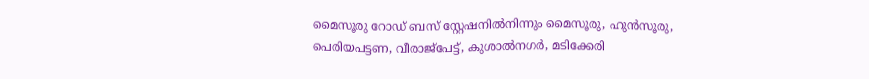മൈസൂരു റോഡ് ബസ് സ്റ്റേഷനിൽനിന്നും മൈസൂരു, ഹുൻസൂരു, പെരിയപട്ടണ, വീരാജ്പേട്ട്, കുശാൽനഗർ, മടിക്കേരി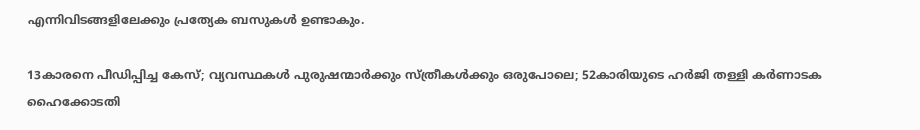എന്നിവിടങ്ങളിലേക്കും പ്രത്യേക ബസുകൾ ഉണ്ടാകും.

13കാരനെ പീഡിപ്പിച്ച കേസ്; വ്യവസ്ഥകള്‍ പുരുഷന്മാര്‍ക്കും സ്ത്രീകള്‍ക്കും ഒരുപോലെ; 52കാരിയുടെ ഹര്‍ജി തള്ളി കര്‍ണാടക ഹൈക്കോടതി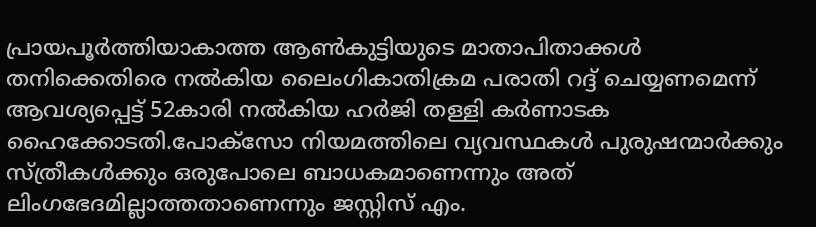പ്രായപൂര്‍ത്തിയാകാത്ത ആണ്‍കുട്ടിയുടെ മാതാപിതാക്കള്‍ തനിക്കെതിരെ നല്‍കിയ ലൈംഗികാതിക്രമ പരാതി റദ്ദ് ചെയ്യണമെന്ന് ആവശ്യപ്പെട്ട് 52കാരി നല്‍കിയ ഹർജി തള്ളി കര്‍ണാടക ഹൈക്കോടതി.പോക്‌സോ നിയമത്തിലെ വ്യവസ്ഥകള്‍ പുരുഷന്മാര്‍ക്കും സ്ത്രീകള്‍ക്കും ഒരുപോലെ ബാധകമാണെന്നും അത് ലിംഗഭേദമില്ലാത്തതാണെന്നും ജസ്റ്റിസ് എം.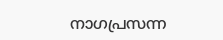നാഗപ്രസന്ന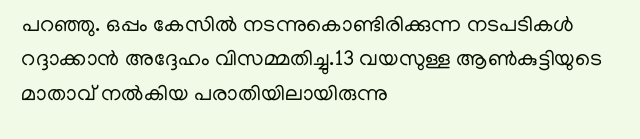പറഞ്ഞു. ഒപ്പം കേസില്‍ നടന്നുകൊണ്ടിരിക്കുന്ന നടപടികള്‍ റദ്ദാക്കാന്‍ അദ്ദേഹം വിസമ്മതിച്ചു.13 വയസുള്ള ആണ്‍കുട്ടിയുടെ മാതാവ് നല്‍കിയ പരാതിയിലായിരുന്നു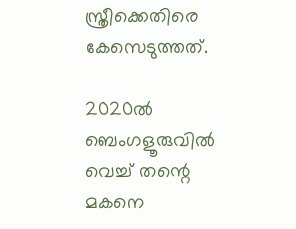സ്ത്രീക്കെതിരെ കേസെടുത്തത്.

2020ല്‍ ബെംഗളൂരുവില്‍ വെച്ച്‌ തന്റെ മകനെ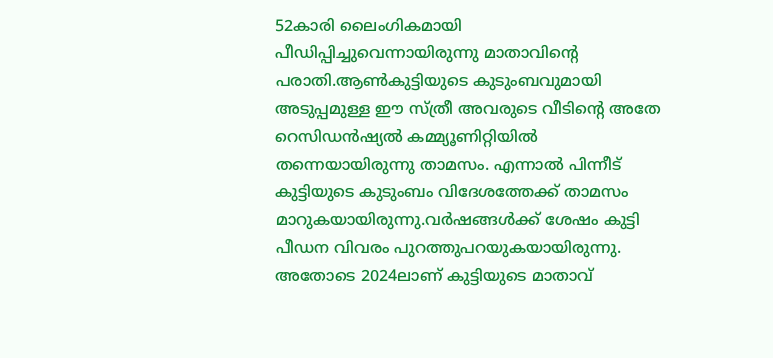52കാരി ലൈംഗികമായി പീഡിപ്പിച്ചുവെന്നായിരുന്നു മാതാവിന്റെ പരാതി.ആണ്‍കുട്ടിയുടെ കുടുംബവുമായി അടുപ്പമുള്ള ഈ സ്ത്രീ അവരുടെ വീടിന്റെ അതേ റെസിഡന്‍ഷ്യല്‍ കമ്മ്യൂണിറ്റിയില്‍ തന്നെയായിരുന്നു താമസം. എന്നാല്‍ പിന്നീട് കുട്ടിയുടെ കുടുംബം വിദേശത്തേക്ക് താമസം മാറുകയായിരുന്നു.വര്‍ഷങ്ങള്‍ക്ക് ശേഷം കുട്ടി പീഡന വിവരം പുറത്തുപറയുകയായിരുന്നു. അതോടെ 2024ലാണ് കുട്ടിയുടെ മാതാവ്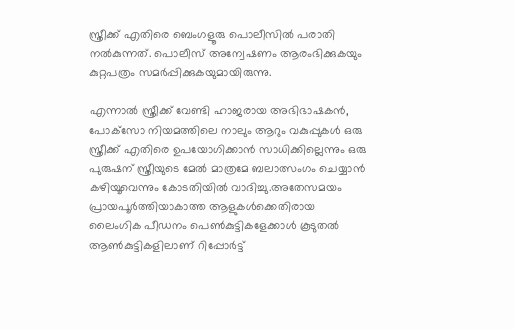സ്ത്രീക്ക് എതിരെ ബെംഗളൂരു പൊലീസില്‍ പരാതി നല്‍കുന്നത്. പൊലീസ് അന്വേഷണം ആരംഭിക്കുകയും കുറ്റപത്രം സമര്‍പ്പിക്കുകയുമായിരുന്നു.

എന്നാല്‍ സ്ത്രീക്ക് വേണ്ടി ഹാജരായ അഭിഭാഷകന്‍, പോക്‌സോ നിയമത്തിലെ നാലും ആറും വകുപ്പുകള്‍ ഒരു സ്ത്രീക്ക് എതിരെ ഉപയോഗിക്കാന്‍ സാധിക്കില്ലെന്നും ഒരു പുരുഷന് സ്ത്രീയുടെ മേല്‍ മാത്രമേ ബലാത്സംഗം ചെയ്യാന്‍ കഴിയൂവെന്നും കോടതിയില്‍ വാദിച്ചു.അതേസമയം പ്രായപൂര്‍ത്തിയാകാത്ത ആളുകള്‍ക്കെതിരായ ലൈംഗിക പീഡനം പെണ്‍കുട്ടികളേക്കാള്‍ കൂടുതല്‍ ആണ്‍കുട്ടികളിലാണ് റിപ്പോര്‍ട്ട്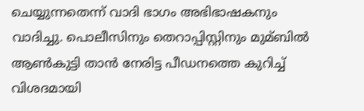ചെയ്യുന്നതെന്ന് വാദി ഭാഗം അഭിഭാഷകനും വാദിച്ചു. പൊലീസിനും തെറാപ്പിസ്റ്റിനും മുമ്ബില്‍ ആണ്‍കുട്ടി താന്‍ നേരിട്ട പീഡനത്തെ കുറിച്ച്‌ വിശദമായി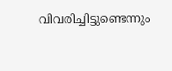വിവരിച്ചിട്ടുണ്ടെന്നും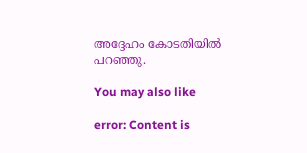അദ്ദേഹം കോടതിയില്‍ പറഞ്ഞു.

You may also like

error: Content is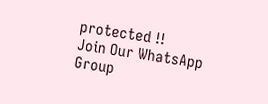protected !!
Join Our WhatsApp Group